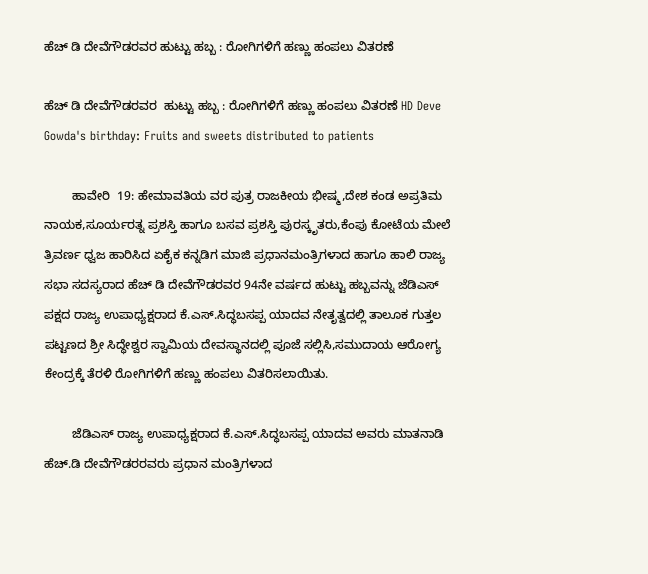ಹೆಚ್ ಡಿ ದೇವೆಗೌಡರವರ ಹುಟ್ಟು ಹಬ್ಬ : ರೋಗಿಗಳಿಗೆ ಹಣ್ಣು ಹಂಪಲು ವಿತರಣೆ

ಹೆಚ್ ಡಿ ದೇವೆಗೌಡರವರ  ಹುಟ್ಟು ಹಬ್ಬ : ರೋಗಿಗಳಿಗೆ ಹಣ್ಣು ಹಂಪಲು ವಿತರಣೆ HD Deve Gowda's birthday: Fruits and sweets distributed to patients

        ಹಾವೇರಿ  19: ಹೇಮಾವತಿಯ ವರ ಪುತ್ರ ರಾಜಕೀಯ ಭೀಷ್ಮ,ದೇಶ ಕಂಡ ಅಪ್ರತಿಮ ನಾಯಕ,ಸೂರ್ಯರತ್ನ ಪ್ರಶಸ್ತಿ ಹಾಗೂ ಬಸವ ಪ್ರಶಸ್ತಿ ಪುರಸ್ಕೃತರು,ಕೆಂಪು ಕೋಟೆಯ ಮೇಲೆ ತ್ರಿವರ್ಣ ಧ್ವಜ ಹಾರಿಸಿದ ಏಕೈಕ ಕನ್ನಡಿಗ ಮಾಜಿ ಪ್ರಧಾನಮಂತ್ರಿಗಳಾದ ಹಾಗೂ ಹಾಲಿ ರಾಜ್ಯ ಸಭಾ ಸದಸ್ಯರಾದ ಹೆಚ್ ಡಿ ದೇವೆಗೌಡರವರ 94ನೇ ವರ್ಷದ ಹುಟ್ಟು ಹಬ್ಬವನ್ನು ಜೆಡಿಎಸ್ ಪಕ್ಷದ ರಾಜ್ಯ ಉಪಾಧ್ಯಕ್ಷರಾದ ಕೆ.ಎಸ್‌.ಸಿದ್ಧಬಸಪ್ಪ ಯಾದವ ನೇತೃತ್ವದಲ್ಲಿ ತಾಲೂಕ ಗುತ್ತಲ ಪಟ್ಟಣದ ಶ್ರೀ ಸಿದ್ಧೇಶ್ವರ ಸ್ವಾಮಿಯ ದೇವಸ್ಥಾನದಲ್ಲಿ ಪೂಜೆ ಸಲ್ಲಿಸಿ,ಸಮುದಾಯ ಆರೋಗ್ಯ ಕೇಂದ್ರಕ್ಕೆ ತೆರಳಿ ರೋಗಿಗಳಿಗೆ ಹಣ್ಣು ಹಂಪಲು ವಿತರಿಸಲಾಯಿತು.

        ಜೆಡಿಎಸ್ ರಾಜ್ಯ ಉಪಾಧ್ಯಕ್ಷರಾದ ಕೆ.ಎಸ್‌.ಸಿದ್ಧಬಸಪ್ಪ ಯಾದವ ಅವರು ಮಾತನಾಡಿ ಹೆಚ್‌.ಡಿ ದೇವೆಗೌಡರರವರು ಪ್ರಧಾನ ಮಂತ್ರಿಗಳಾದ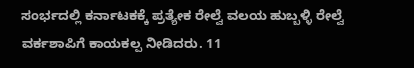ಸಂರ್ಭದಲ್ಲಿ ಕರ್ನಾಟಕಕ್ಕೆ ಪ್ರತ್ಯೇಕ ರೇಲ್ವೆ ವಲಯ ಹುಬ್ಬಳ್ಳಿ ರೇಲ್ವೆ ವರ್ಕಶಾಪಿಗೆ ಕಾಯಕಲ್ಪ ನೀಡಿದರು. 11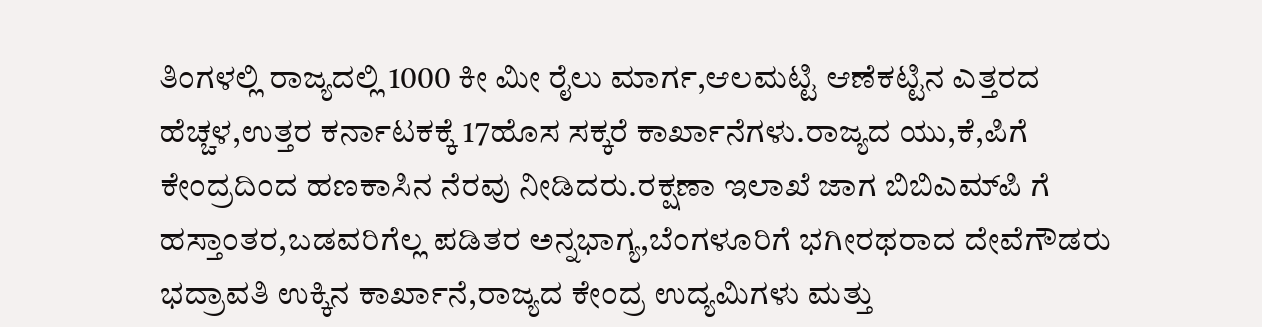ತಿಂಗಳಲ್ಲಿ ರಾಜ್ಯದಲ್ಲಿ 1000 ಕೀ ಮೀ ರೈಲು ಮಾರ್ಗ,ಆಲಮಟ್ಟಿ ಆಣೆಕಟ್ಟಿನ ಎತ್ತರದ ಹೆಚ್ಚಳ,ಉತ್ತರ ಕರ್ನಾಟಕಕ್ಕೆ 17ಹೊಸ ಸಕ್ಕರೆ ಕಾರ್ಖಾನೆಗಳು.ರಾಜ್ಯದ ಯು,ಕೆ,ಪಿಗೆ ಕೇಂದ್ರದಿಂದ ಹಣಕಾಸಿನ ನೆರವು ನೀಡಿದರು.ರಕ್ಷಣಾ ಇಲಾಖೆ ಜಾಗ ಬಿಬಿಎಮ್‌ಪಿ ಗೆ ಹಸ್ತಾಂತರ,ಬಡವರಿಗೆಲ್ಲ ಪಡಿತರ ಅನ್ನಭಾಗ್ಯ,ಬೆಂಗಳೂರಿಗೆ ಭಗೀರಥರಾದ ದೇವೆಗೌಡರು ಭದ್ರಾವತಿ ಉಕ್ಕಿನ ಕಾರ್ಖಾನೆ,ರಾಜ್ಯದ ಕೇಂದ್ರ ಉದ್ಯಮಿಗಳು ಮತ್ತು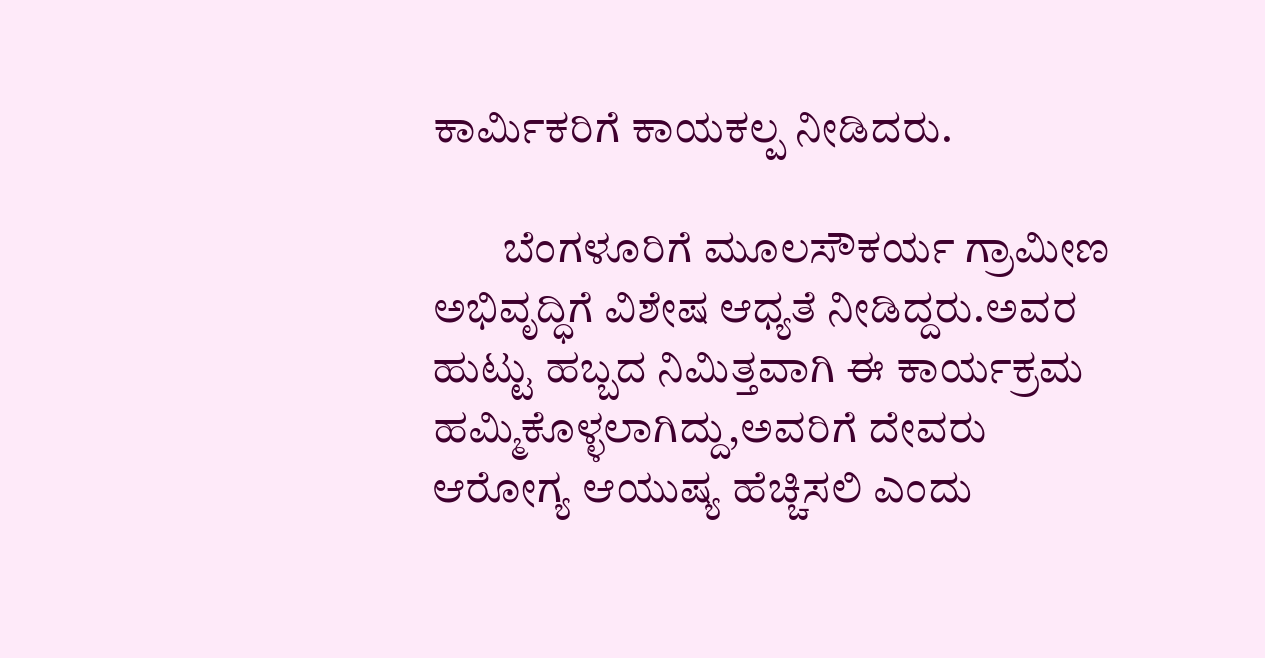ಕಾರ್ಮಿಕರಿಗೆ ಕಾಯಕಲ್ಪ ನೀಡಿದರು.

        ಬೆಂಗಳೂರಿಗೆ ಮೂಲಸೌಕರ್ಯ ಗ್ರಾಮೀಣ ಅಭಿವೃದ್ಧಿಗೆ ವಿಶೇಷ ಆಧ್ಯತೆ ನೀಡಿದ್ದರು.ಅವರ ಹುಟ್ಟು ಹಬ್ಬದ ನಿಮಿತ್ತವಾಗಿ ಈ ಕಾರ್ಯಕ್ರಮ ಹಮ್ಮಿಕೊಳ್ಳಲಾಗಿದ್ದು,ಅವರಿಗೆ ದೇವರು ಆರೋಗ್ಯ ಆಯುಷ್ಯ ಹೆಚ್ಚಿಸಲಿ ಎಂದು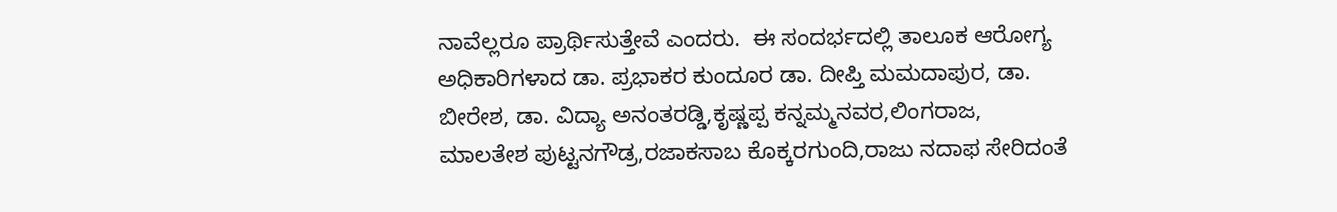ನಾವೆಲ್ಲರೂ ಪ್ರಾರ್ಥಿಸುತ್ತೇವೆ ಎಂದರು.  ಈ ಸಂದರ್ಭದಲ್ಲಿ ತಾಲೂಕ ಆರೋಗ್ಯ ಅಧಿಕಾರಿಗಳಾದ ಡಾ. ಪ್ರಭಾಕರ ಕುಂದೂರ ಡಾ. ದೀಪ್ತಿ ಮಮದಾಪುರ, ಡಾ. ಬೀರೇಶ, ಡಾ. ವಿದ್ಯಾ ಅನಂತರಡ್ಡಿ,ಕೃಷ್ಣಪ್ಪ ಕನ್ನಮ್ಮನವರ,ಲಿಂಗರಾಜ, ಮಾಲತೇಶ ಪುಟ್ಟನಗೌಡ್ರ,ರಜಾಕಸಾಬ ಕೊಕ್ಕರಗುಂದಿ,ರಾಜು ನದಾಫ ಸೇರಿದಂತೆ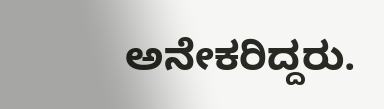ಅನೇಕರಿದ್ದರು.